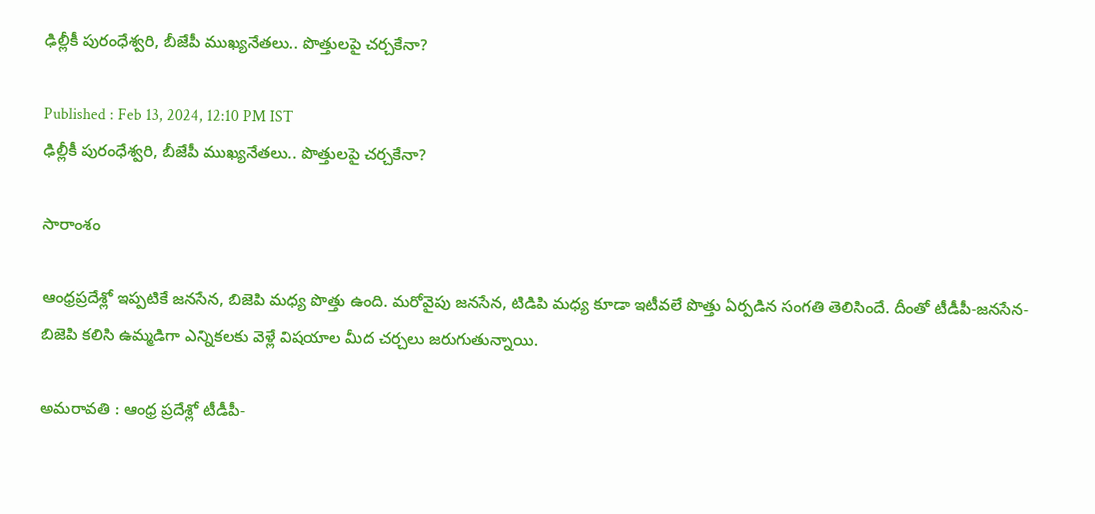ఢిల్లీకీ పురంధేశ్వరి, బీజేపీ ముఖ్యనేతలు.. పొత్తులపై చర్చకేనా?

Published : Feb 13, 2024, 12:10 PM IST
ఢిల్లీకీ పురంధేశ్వరి, బీజేపీ ముఖ్యనేతలు.. పొత్తులపై చర్చకేనా?

సారాంశం

ఆంధ్రప్రదేశ్లో ఇప్పటికే జనసేన, బిజెపి మధ్య పొత్తు ఉంది. మరోవైపు జనసేన, టిడిపి మధ్య కూడా ఇటీవలే పొత్తు ఏర్పడిన సంగతి తెలిసిందే. దీంతో టీడీపీ-జనసేన- బిజెపి కలిసి ఉమ్మడిగా ఎన్నికలకు వెళ్లే విషయాల మీద చర్చలు జరుగుతున్నాయి.

అమరావతి : ఆంధ్ర ప్రదేశ్లో టీడీపీ-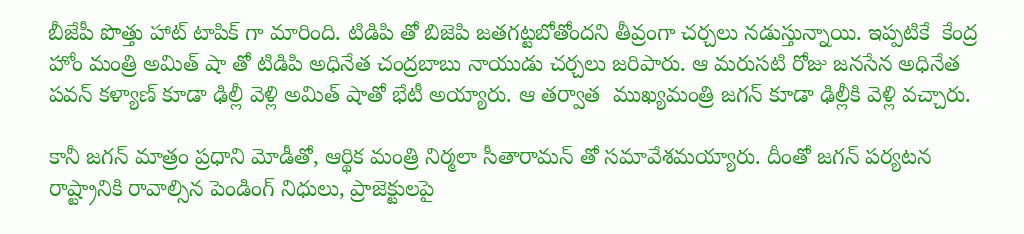బీజేపీ పొత్తు హాట్ టాపిక్ గా మారింది. టిడిపి తో బిజెపి జతగట్టబోతోందని తీవ్రంగా చర్చలు నడుస్తున్నాయి. ఇప్పటికే  కేంద్ర హోం మంత్రి అమిత్ షా తో టిడిపి అధినేత చంద్రబాబు నాయుడు చర్చలు జరిపారు. ఆ మరుసటి రోజు జనసేన అధినేత పవన్ కళ్యాణ్ కూడా ఢిల్లీ వెళ్లి అమిత్ షాతో భేటీ అయ్యారు. ఆ తర్వాత  ముఖ్యమంత్రి జగన్ కూడా ఢిల్లీకి వెళ్లి వచ్చారు.

కానీ జగన్ మాత్రం ప్రధాని మోడీతో, ఆర్థిక మంత్రి నిర్మలా సీతారామన్ తో సమావేశమయ్యారు. దీంతో జగన్ పర్యటన రాష్ట్రానికి రావాల్సిన పెండింగ్ నిధులు, ప్రాజెక్టులపై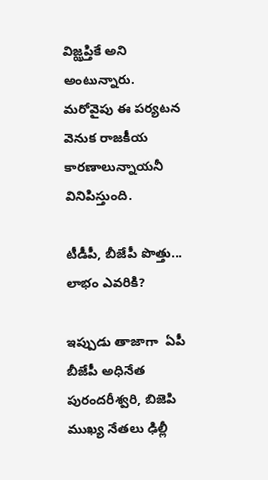విజ్ఝప్తికే అని అంటున్నారు. మరోవైపు ఈ పర్యటన  వెనుక రాజకీయ కారణాలున్నాయనీ వినిపిస్తుంది.

టీడీపీ, బీజేపీ పొత్తు... లాభం ఎవరికి?

ఇప్పుడు తాజాగా  ఏపీ బీజేపీ అధినేత పురందరీశ్వరి, బిజెపి ముఖ్య నేతలు ఢిల్లీ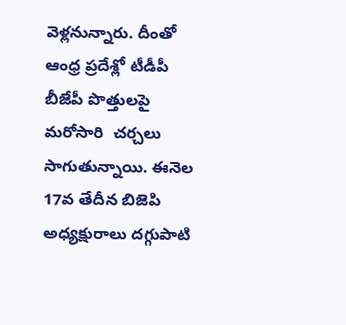వెళ్లనున్నారు. దీంతో ఆంధ్ర ప్రదేశ్లో టీడీపీ బీజేపీ పొత్తులపై మరోసారి  చర్చలు సాగుతున్నాయి. ఈనెల 17వ తేదీన బిజెపి అధ్యక్షురాలు దగ్గుపాటి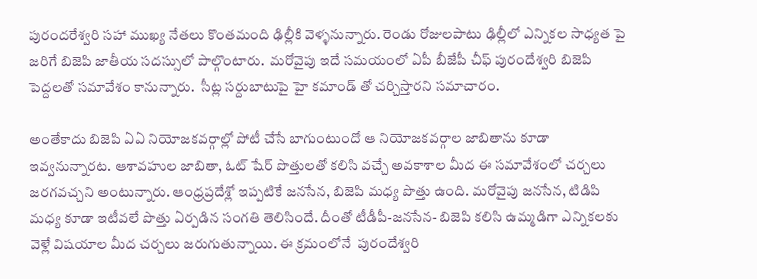పురందరేశ్వరి సహా ముఖ్య నేతలు కొంతమంది ఢిల్లీకి వెళ్ళనున్నారు. రెండు రోజులపాటు ఢిల్లీలో ఎన్నికల సాధ్యత పై జరిగే బిజెపి జాతీయ సదస్సులో పాల్గొంటారు.  మరోవైపు ఇదే సమయంలో ఏపీ బీజేపీ చీఫ్ పురందేశ్వరి బిజెపి పెద్దలతో సమావేశం కానున్నారు.  సీట్ల సర్దుబాటుపై హై కమాండ్ తో చర్చిస్తారని సమాచారం.

అంతేకాదు బిజెపి ఏఏ నియోజకవర్గాల్లో పోటీ చేసే బాగుంటుందో ఆ నియోజకవర్గాల జాబితాను కూడా ఇవ్వనున్నారట. ఆశావహుల జాబితా, ఓట్ షేర్ పొత్తులతో కలిసి వచ్చే అవకాశాల మీద ఈ సమావేశంలో చర్చలు జరగవచ్చని అంటున్నారు. ఆంధ్రప్రదేశ్లో ఇప్పటికే జనసేన, బిజెపి మధ్య పొత్తు ఉంది. మరోవైపు జనసేన, టిడిపి మధ్య కూడా ఇటీవలే పొత్తు ఏర్పడిన సంగతి తెలిసిందే. దీంతో టీడీపీ-జనసేన- బిజెపి కలిసి ఉమ్మడిగా ఎన్నికలకు వెళ్లే విషయాల మీద చర్చలు జరుగుతున్నాయి. ఈ క్రమంలోనే  పురందేశ్వరి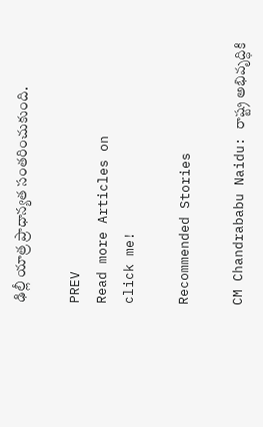ఢిల్లీ యాత్ర ప్రాధాన్యత సంతరించుకుంది.

PREV
Read more Articles on
click me!

Recommended Stories

CM Chandrababu Naidu: రాష్ట్ర అభివృద్ధికి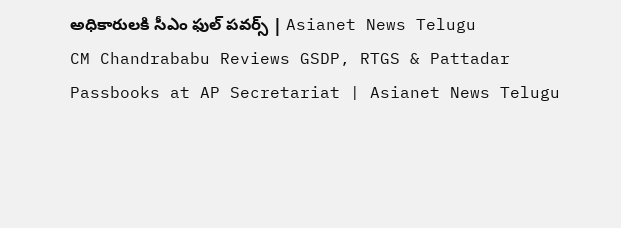అధికారులకి సీఎం ఫుల్ పవర్స్ | Asianet News Telugu
CM Chandrababu Reviews GSDP, RTGS & Pattadar Passbooks at AP Secretariat | Asianet News Telugu